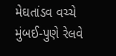મેઘતાંડવ વચ્ચે મુંબઈ-પુણે રેલવે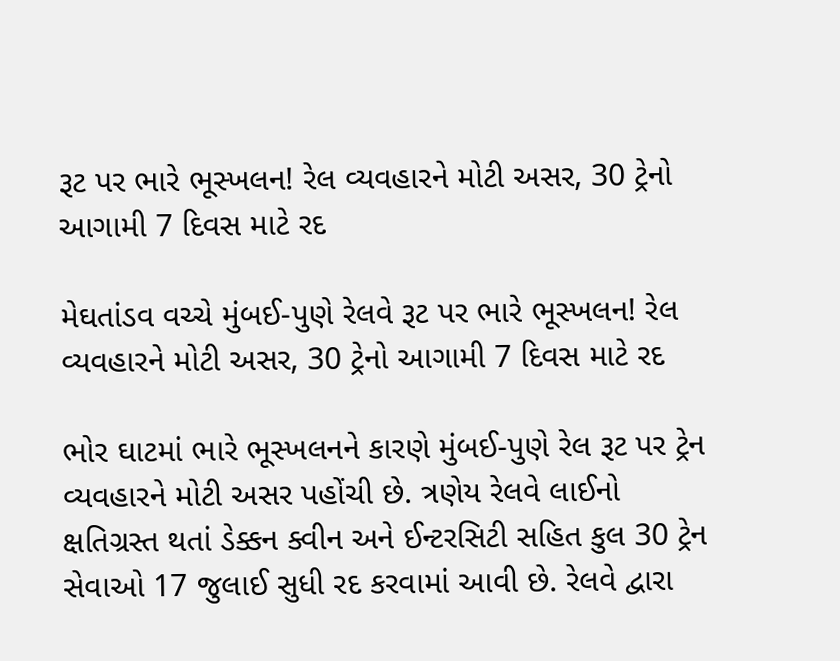રૂટ પર ભારે ભૂસ્ખલન! રેલ વ્યવહારને મોટી અસર, 30 ટ્રેનો આગામી 7 દિવસ માટે રદ

મેઘતાંડવ વચ્ચે મુંબઈ-પુણે રેલવે રૂટ પર ભારે ભૂસ્ખલન! રેલ વ્યવહારને મોટી અસર, 30 ટ્રેનો આગામી 7 દિવસ માટે રદ

ભોર ઘાટમાં ભારે ભૂસ્ખલનને કારણે મુંબઈ-પુણે રેલ રૂટ પર ટ્રેન વ્યવહારને મોટી અસર પહોંચી છે. ત્રણેય રેલવે લાઈનો ક્ષતિગ્રસ્ત થતાં ડેક્કન ક્વીન અને ઈન્ટરસિટી સહિત કુલ 30 ટ્રેન સેવાઓ 17 જુલાઈ સુધી રદ કરવામાં આવી છે. રેલવે દ્વારા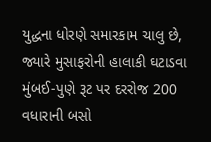યુદ્ધના ધોરણે સમારકામ ચાલુ છે, જ્યારે મુસાફરોની હાલાકી ઘટાડવા મુંબઈ-પુણે રૂટ પર દરરોજ 200 વધારાની બસો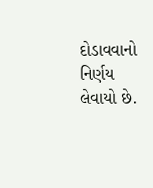દોડાવવાનો નિર્ણય લેવાયો છે.